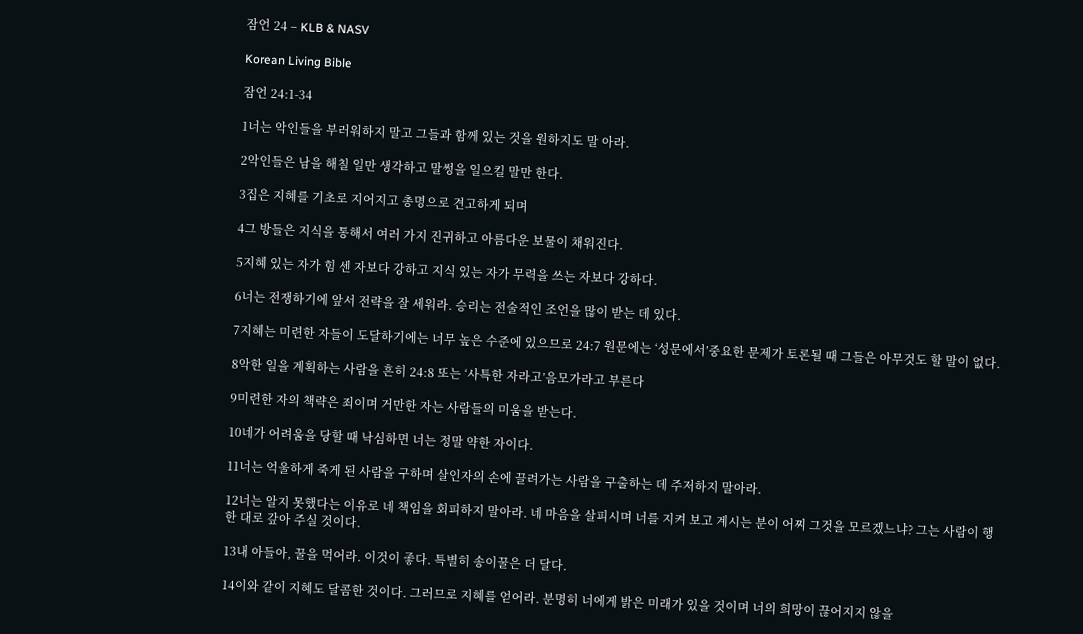잠언 24 – KLB & NASV

Korean Living Bible

잠언 24:1-34

1너는 악인들을 부러워하지 말고 그들과 함께 있는 것을 원하지도 말 아라.

2악인들은 남을 해칠 일만 생각하고 말썽을 일으킬 말만 한다.

3집은 지혜를 기초로 지어지고 총명으로 견고하게 되며

4그 방들은 지식을 통해서 여러 가지 진귀하고 아름다운 보물이 채워진다.

5지혜 있는 자가 힘 센 자보다 강하고 지식 있는 자가 무력을 쓰는 자보다 강하다.

6너는 전쟁하기에 앞서 전략을 잘 세워라. 승리는 전술적인 조언을 많이 받는 데 있다.

7지혜는 미련한 자들이 도달하기에는 너무 높은 수준에 있으므로 24:7 원문에는 ‘성문에서’중요한 문제가 토론될 때 그들은 아무것도 할 말이 없다.

8악한 일을 계획하는 사람을 흔히 24:8 또는 ‘사특한 자라고’음모가라고 부른다

9미련한 자의 책략은 죄이며 거만한 자는 사람들의 미움을 받는다.

10네가 어려움을 당할 때 낙심하면 너는 정말 약한 자이다.

11너는 억울하게 죽게 된 사람을 구하며 살인자의 손에 끌려가는 사람을 구출하는 데 주저하지 말아라.

12너는 알지 못했다는 이유로 네 책임을 회피하지 말아라. 네 마음을 살피시며 너를 지켜 보고 계시는 분이 어찌 그것을 모르겠느냐? 그는 사람이 행한 대로 갚아 주실 것이다.

13내 아들아, 꿀을 먹어라. 이것이 좋다. 특별히 송이꿀은 더 달다.

14이와 같이 지혜도 달콤한 것이다. 그러므로 지혜를 얻어라. 분명히 너에게 밝은 미래가 있을 것이며 너의 희망이 끊어지지 않을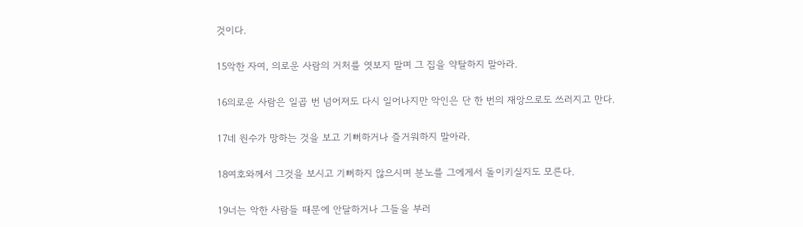것이다.

15악한 자여, 의로운 사람의 거처를 엿보지 말며 그 집을 약탈하지 말아라.

16의로운 사람은 일곱 번 넘어져도 다시 일어나지만 악인은 단 한 번의 재앙으로도 쓰러지고 만다.

17네 원수가 망하는 것을 보고 기뻐하거나 즐거워하지 말아라.

18여호와께서 그것을 보시고 기뻐하지 않으시며 분노를 그에게서 돌이키실지도 모른다.

19너는 악한 사람들 때문에 안달하거나 그들을 부러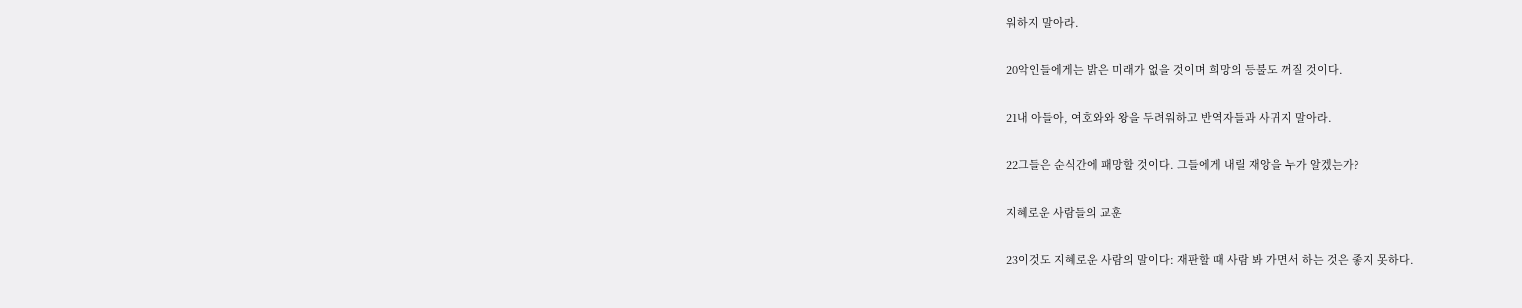워하지 말아라.

20악인들에게는 밝은 미래가 없을 것이며 희망의 등불도 꺼질 것이다.

21내 아들아, 여호와와 왕을 두려워하고 반역자들과 사귀지 말아라.

22그들은 순식간에 패망할 것이다. 그들에게 내릴 재앙을 누가 알겠는가?

지혜로운 사람들의 교훈

23이것도 지혜로운 사람의 말이다: 재판할 때 사람 봐 가면서 하는 것은 좋지 못하다.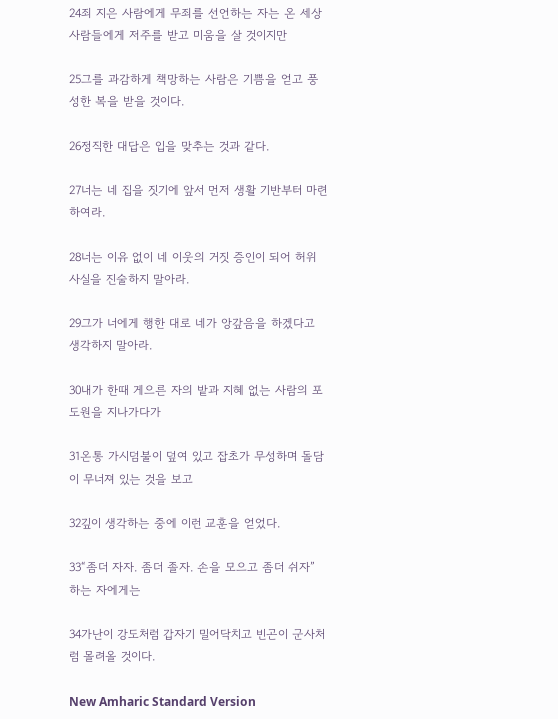24죄 지은 사람에게 무죄를 선언하는 자는 온 세상 사람들에게 저주를 받고 미움을 살 것이지만

25그를 과감하게 책망하는 사람은 기쁨을 얻고 풍성한 복을 받을 것이다.

26정직한 대답은 입을 맞추는 것과 같다.

27너는 네 집을 짓기에 앞서 먼저 생활 기반부터 마련하여라.

28너는 이유 없이 네 이웃의 거짓 증인이 되어 허위 사실을 진술하지 말아라.

29그가 너에게 행한 대로 네가 앙갚음을 하겠다고 생각하지 말아라.

30내가 한때 게으른 자의 밭과 지혜 없는 사람의 포도원을 지나가다가

31온통 가시덤불이 덮여 있고 잡초가 무성하며 돌담이 무너져 있는 것을 보고

32깊이 생각하는 중에 이런 교훈을 얻었다.

33“좀더 자자. 좀더 졸자. 손을 모으고 좀더 쉬자” 하는 자에게는

34가난이 강도처럼 갑자기 밀어닥치고 빈곤이 군사처럼 몰려올 것이다.

New Amharic Standard Version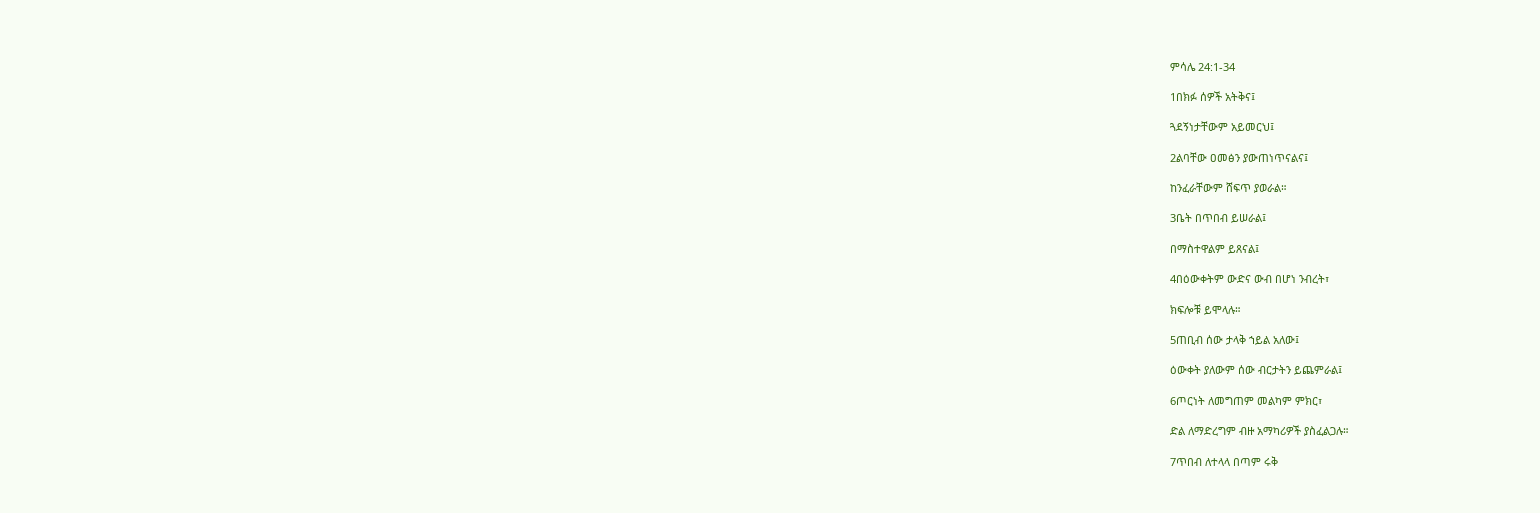ምሳሌ 24:1-34

1በክፉ ሰዎች አትቅና፤

ጓደኝነታቸውም አይመርህ፤

2ልባቸው ዐመፅን ያውጠነጥናልና፤

ከንፈራቸውም ሸፍጥ ያወራል።

3ቤት በጥበብ ይሠራል፤

በማስተዋልም ይጸናል፤

4በዕውቀትም ውድና ውብ በሆነ ንብረት፣

ክፍሎቹ ይሞላሉ።

5ጠቢብ ሰው ታላቅ ኀይል አለው፤

ዕውቀት ያለውም ሰው ብርታትን ይጨምራል፤

6ጦርነት ለመግጠም መልካም ምክር፣

ድል ለማድረግም ብዙ አማካሪዎች ያስፈልጋሉ።

7ጥበብ ለተላላ በጣም ሩቅ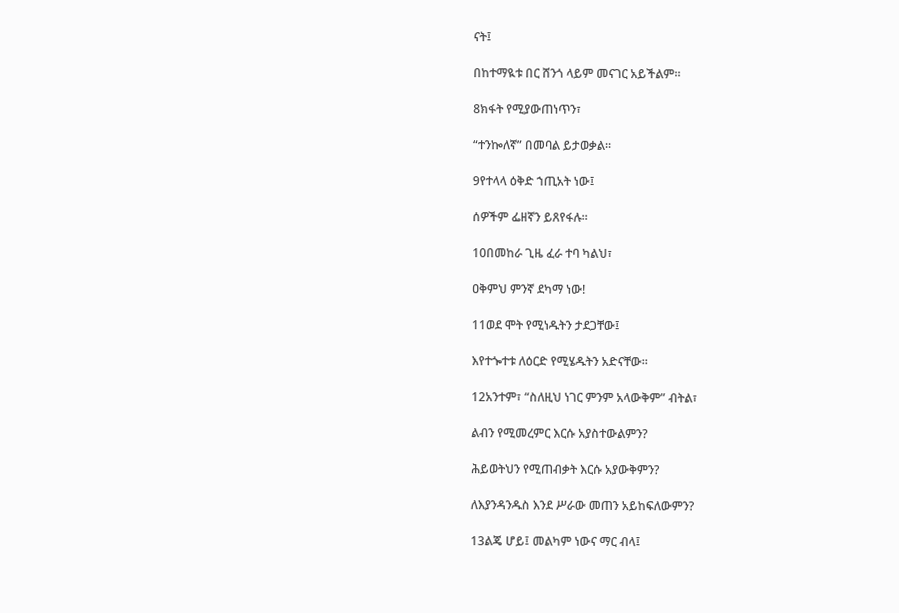ናት፤

በከተማዪቱ በር ሸንጎ ላይም መናገር አይችልም።

8ክፋት የሚያውጠነጥን፣

“ተንኰለኛ” በመባል ይታወቃል።

9የተላላ ዕቅድ ኀጢአት ነው፤

ሰዎችም ፌዘኛን ይጸየፋሉ።

10በመከራ ጊዜ ፈራ ተባ ካልህ፣

ዐቅምህ ምንኛ ደካማ ነው!

11ወደ ሞት የሚነዱትን ታደጋቸው፤

እየተጐተቱ ለዕርድ የሚሄዱትን አድናቸው።

12አንተም፣ “ስለዚህ ነገር ምንም አላውቅም” ብትል፣

ልብን የሚመረምር እርሱ አያስተውልምን?

ሕይወትህን የሚጠብቃት እርሱ አያውቅምን?

ለእያንዳንዱስ እንደ ሥራው መጠን አይከፍለውምን?

13ልጄ ሆይ፤ መልካም ነውና ማር ብላ፤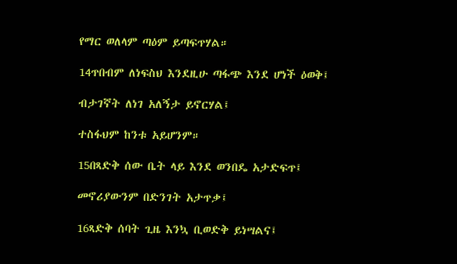የማር ወለላም ጣዕም ይጣፍጥሃል።

14ጥበብም ለነፍስህ እንደዚሁ ጣፋጭ እንደ ሆነች ዕወቅ፤

ብታገኛት ለነገ አለኝታ ይኖርሃል፤

ተስፋህም ከንቱ አይሆንም።

15በጻድቅ ሰው ቤት ላይ እንደ ወንበዴ አታድፍጥ፤

መኖሪያውንም በድንገት አታጥቃ፤

16ጻድቅ ሰባት ጊዜ እንኳ ቢወድቅ ይነሣልና፤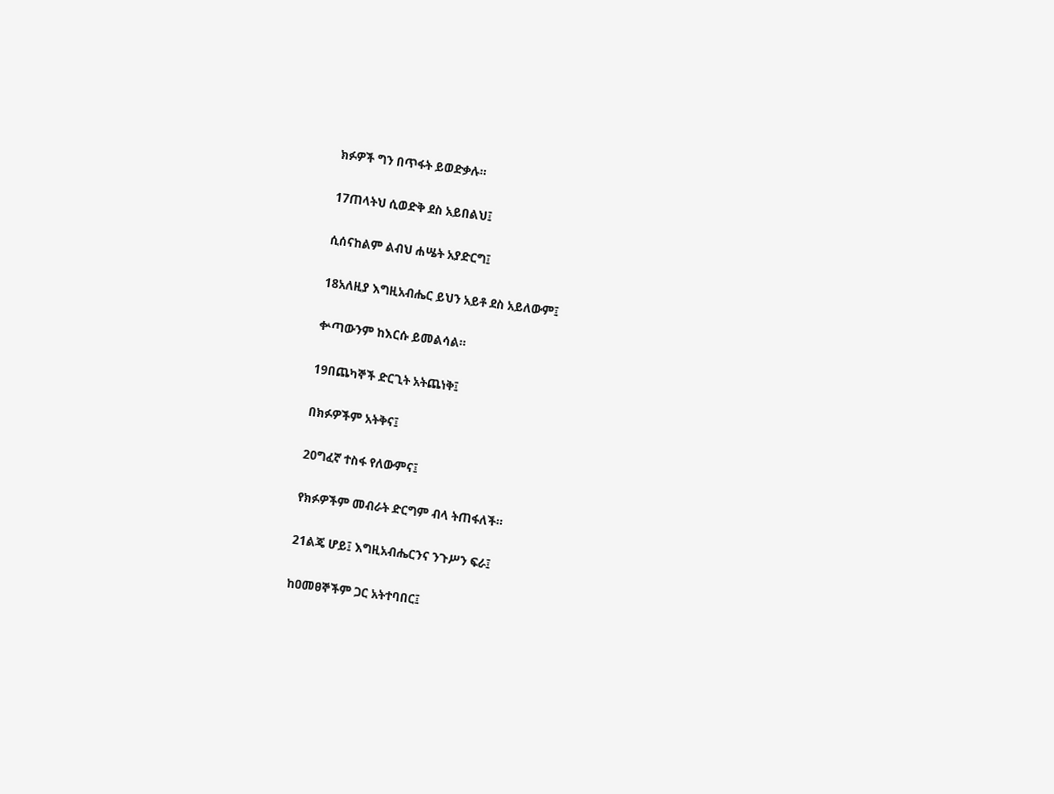ክፉዎች ግን በጥፋት ይወድቃሉ።

17ጠላትህ ሲወድቅ ደስ አይበልህ፤

ሲሰናከልም ልብህ ሐሤት አያድርግ፤

18አለዚያ እግዚአብሔር ይህን አይቶ ደስ አይለውም፤

ቍጣውንም ከእርሱ ይመልሳል።

19በጨካኞች ድርጊት አትጨነቅ፤

በክፉዎችም አትቅና፤

20ግፈኛ ተስፋ የለውምና፤

የክፉዎችም መብራት ድርግም ብላ ትጠፋለች።

21ልጄ ሆይ፤ እግዚአብሔርንና ንጉሥን ፍራ፤

ከዐመፀኞችም ጋር አትተባበር፤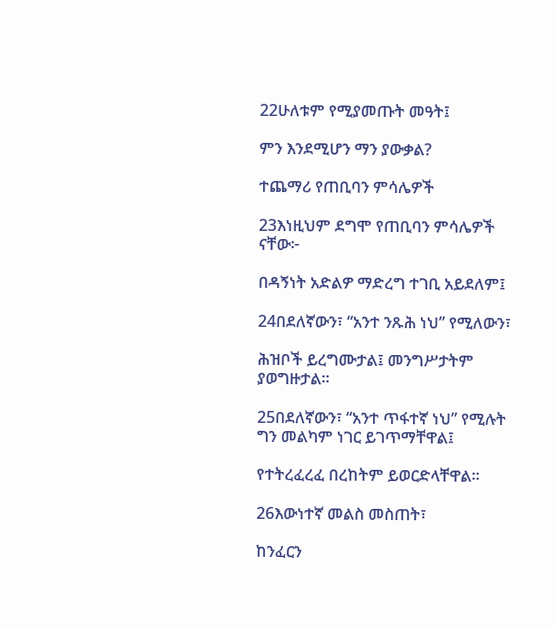22ሁለቱም የሚያመጡት መዓት፤

ምን እንደሚሆን ማን ያውቃል?

ተጨማሪ የጠቢባን ምሳሌዎች

23እነዚህም ደግሞ የጠቢባን ምሳሌዎች ናቸው፦

በዳኝነት አድልዎ ማድረግ ተገቢ አይደለም፤

24በደለኛውን፣ “አንተ ንጹሕ ነህ” የሚለውን፣

ሕዝቦች ይረግሙታል፤ መንግሥታትም ያወግዙታል።

25በደለኛውን፣ “አንተ ጥፋተኛ ነህ” የሚሉት ግን መልካም ነገር ይገጥማቸዋል፤

የተትረፈረፈ በረከትም ይወርድላቸዋል።

26እውነተኛ መልስ መስጠት፣

ከንፈርን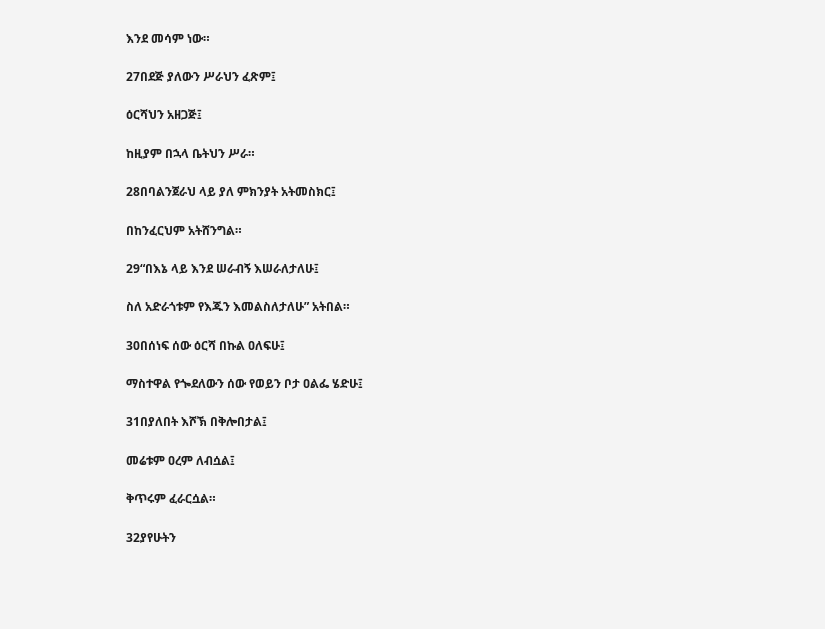እንደ መሳም ነው።

27በደጅ ያለውን ሥራህን ፈጽም፤

ዕርሻህን አዘጋጅ፤

ከዚያም በኋላ ቤትህን ሥራ።

28በባልንጀራህ ላይ ያለ ምክንያት አትመስክር፤

በከንፈርህም አትሸንግል።

29“በእኔ ላይ እንደ ሠራብኝ እሠራለታለሁ፤

ስለ አድራጎቱም የእጁን እመልስለታለሁ” አትበል።

30በሰነፍ ሰው ዕርሻ በኩል ዐለፍሁ፤

ማስተዋል የጐደለውን ሰው የወይን ቦታ ዐልፌ ሄድሁ፤

31በያለበት እሾኽ በቅሎበታል፤

መሬቱም ዐረም ለብሷል፤

ቅጥሩም ፈራርሷል።

32ያየሁትን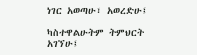ነገር አወጣሁ፣ አወረድሁ፤

ካስተዋልሁትም ትምህርት አገኘሁ፤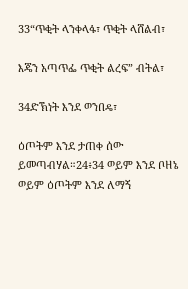33“ጥቂት ላንቀላፋ፣ ጥቂት ላሸልብ፣

እጄን አጣጥፌ ጥቂት ልረፍ” ብትል፣

34ድኽነት እንደ ወንበዴ፣

ዕጦትም እንደ ታጠቀ ሰው ይመጣብሃል።24፥34 ወይም እንደ ቦዘኔ ወይም ዕጦትም እንደ ለማኝ